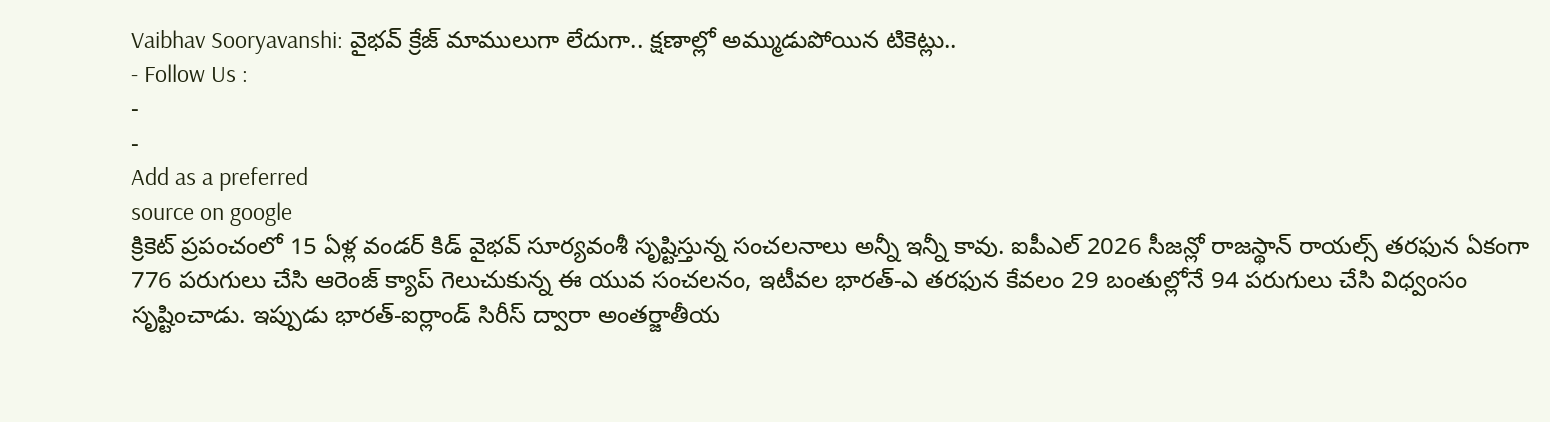Vaibhav Sooryavanshi: వైభవ్ క్రేజ్ మాములుగా లేదుగా.. క్షణాల్లో అమ్ముడుపోయిన టికెట్లు..
- Follow Us :
-
-
Add as a preferred
source on google
క్రికెట్ ప్రపంచంలో 15 ఏళ్ల వండర్ కిడ్ వైభవ్ సూర్యవంశీ సృష్టిస్తున్న సంచలనాలు అన్నీ ఇన్నీ కావు. ఐపీఎల్ 2026 సీజన్లో రాజస్థాన్ రాయల్స్ తరఫున ఏకంగా 776 పరుగులు చేసి ఆరెంజ్ క్యాప్ గెలుచుకున్న ఈ యువ సంచలనం, ఇటీవల భారత్-ఎ తరఫున కేవలం 29 బంతుల్లోనే 94 పరుగులు చేసి విధ్వంసం సృష్టించాడు. ఇప్పుడు భారత్-ఐర్లాండ్ సిరీస్ ద్వారా అంతర్జాతీయ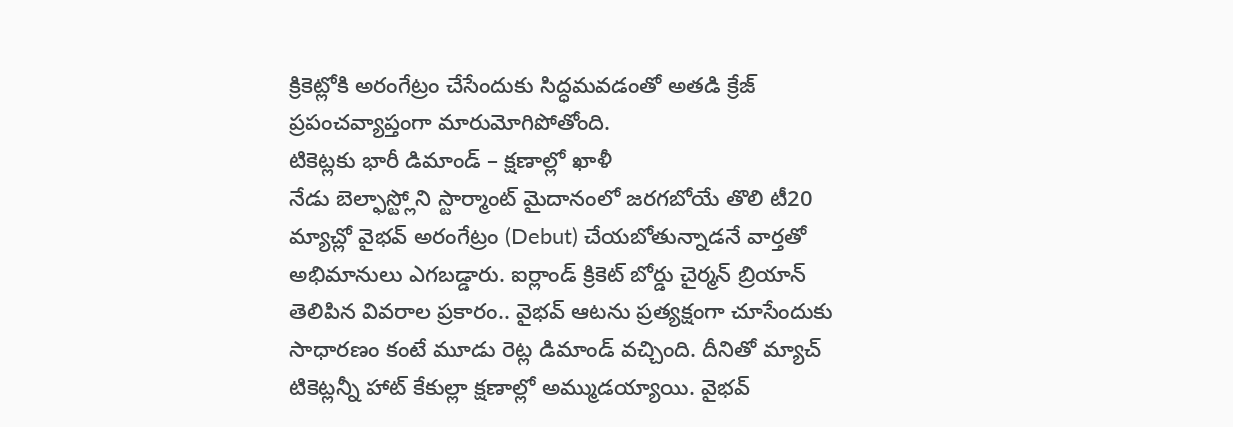క్రికెట్లోకి అరంగేట్రం చేసేందుకు సిద్ధమవడంతో అతడి క్రేజ్ ప్రపంచవ్యాప్తంగా మారుమోగిపోతోంది.
టికెట్లకు భారీ డిమాండ్ – క్షణాల్లో ఖాళీ
నేడు బెల్ఫాస్ట్లోని స్టార్మాంట్ మైదానంలో జరగబోయే తొలి టీ20 మ్యాచ్లో వైభవ్ అరంగేట్రం (Debut) చేయబోతున్నాడనే వార్తతో అభిమానులు ఎగబడ్డారు. ఐర్లాండ్ క్రికెట్ బోర్డు చైర్మన్ బ్రియాన్ తెలిపిన వివరాల ప్రకారం.. వైభవ్ ఆటను ప్రత్యక్షంగా చూసేందుకు సాధారణం కంటే మూడు రెట్ల డిమాండ్ వచ్చింది. దీనితో మ్యాచ్ టికెట్లన్నీ హాట్ కేకుల్లా క్షణాల్లో అమ్ముడయ్యాయి. వైభవ్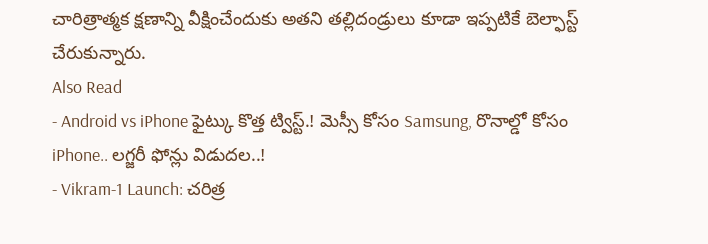చారిత్రాత్మక క్షణాన్ని వీక్షించేందుకు అతని తల్లిదండ్రులు కూడా ఇప్పటికే బెల్ఫాస్ట్ చేరుకున్నారు.
Also Read
- Android vs iPhone ఫైట్కు కొత్త ట్విస్ట్.! మెస్సీ కోసం Samsung, రొనాల్డో కోసం iPhone.. లగ్జరీ ఫోన్లు విడుదల..!
- Vikram-1 Launch: చరిత్ర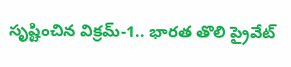సృష్టించిన విక్రమ్-1.. భారత తొలి ప్రైవేట్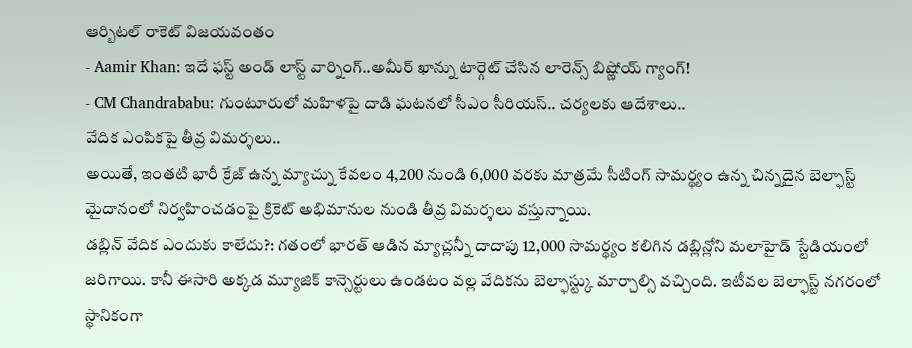ఆర్బిటల్ రాకెట్ విజయవంతం
- Aamir Khan: ఇదే ఫస్ట్ అండ్ లాస్ట్ వార్నింగ్..అమీర్ ఖాన్ను టార్గెట్ చేసిన లారెన్స్ బిష్ణోయ్ గ్యాంగ్!
- CM Chandrababu: గుంటూరులో మహిళపై దాడి ఘటనలో సీఎం సీరియస్.. చర్యలకు ఆదేశాలు..
వేదిక ఎంపికపై తీవ్ర విమర్శలు..
అయితే, ఇంతటి భారీ క్రేజ్ ఉన్న మ్యాచ్ను కేవలం 4,200 నుండి 6,000 వరకు మాత్రమే సీటింగ్ సామర్థ్యం ఉన్న చిన్నదైన బెల్ఫాస్ట్ మైదానంలో నిర్వహించడంపై క్రికెట్ అభిమానుల నుండి తీవ్ర విమర్శలు వస్తున్నాయి.
డబ్లిన్ వేదిక ఎందుకు కాలేదు?: గతంలో భారత్ ఆడిన మ్యాచ్లన్నీ దాదాపు 12,000 సామర్థ్యం కలిగిన డబ్లిన్లోని మలాహైడ్ స్టేడియంలో జరిగాయి. కానీ ఈసారి అక్కడ మ్యూజిక్ కాన్సెర్టులు ఉండటం వల్ల వేదికను బెల్ఫాస్ట్కు మార్చాల్సి వచ్చింది. ఇటీవల బెల్ఫాస్ట్ నగరంలో స్థానికంగా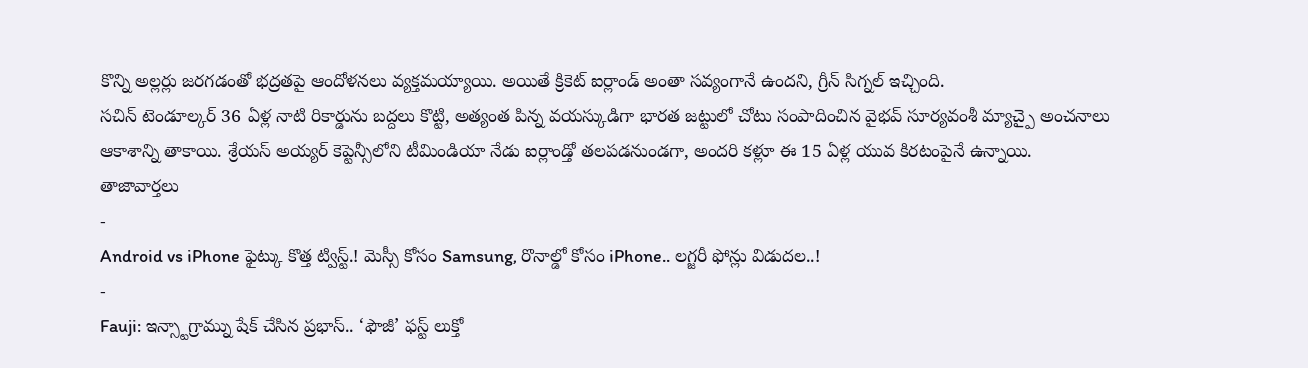కొన్ని అల్లర్లు జరగడంతో భద్రతపై ఆందోళనలు వ్యక్తమయ్యాయి. అయితే క్రికెట్ ఐర్లాండ్ అంతా సవ్యంగానే ఉందని, గ్రీన్ సిగ్నల్ ఇచ్చింది.
సచిన్ టెండూల్కర్ 36 ఏళ్ల నాటి రికార్డును బద్దలు కొట్టి, అత్యంత పిన్న వయస్కుడిగా భారత జట్టులో చోటు సంపాదించిన వైభవ్ సూర్యవంశీ మ్యాచ్పై అంచనాలు ఆకాశాన్ని తాకాయి. శ్రేయస్ అయ్యర్ కెప్టెన్సీలోని టీమిండియా నేడు ఐర్లాండ్తో తలపడనుండగా, అందరి కళ్లూ ఈ 15 ఏళ్ల యువ కిరటంపైనే ఉన్నాయి.
తాజావార్తలు
-
Android vs iPhone ఫైట్కు కొత్త ట్విస్ట్.! మెస్సీ కోసం Samsung, రొనాల్డో కోసం iPhone.. లగ్జరీ ఫోన్లు విడుదల..!
-
Fauji: ఇన్స్టాగ్రామ్ను షేక్ చేసిన ప్రభాస్.. ‘ఫౌజీ’ ఫస్ట్ లుక్తో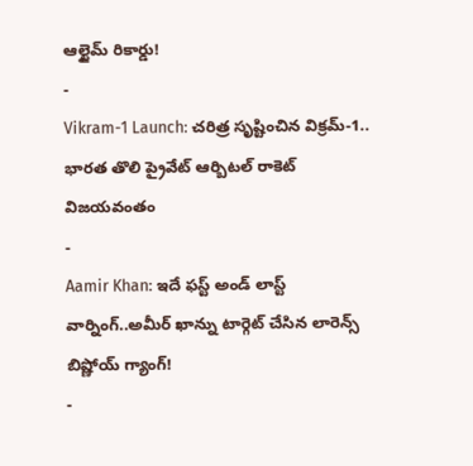ఆల్టైమ్ రికార్డు!
-
Vikram-1 Launch: చరిత్ర సృష్టించిన విక్రమ్-1.. భారత తొలి ప్రైవేట్ ఆర్బిటల్ రాకెట్ విజయవంతం
-
Aamir Khan: ఇదే ఫస్ట్ అండ్ లాస్ట్ వార్నింగ్..అమీర్ ఖాన్ను టార్గెట్ చేసిన లారెన్స్ బిష్ణోయ్ గ్యాంగ్!
-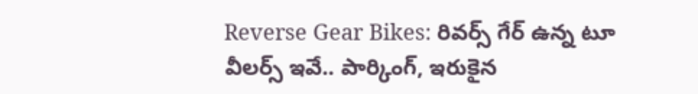Reverse Gear Bikes: రివర్స్ గేర్ ఉన్న టూ వీలర్స్ ఇవే.. పార్కింగ్, ఇరుకైన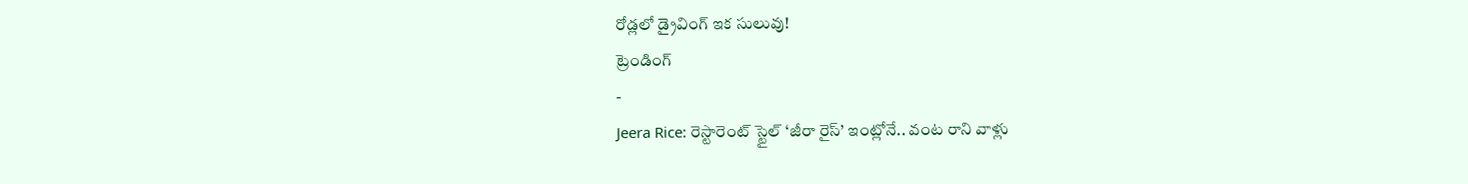రోడ్లలో డ్రైవింగ్ ఇక సులువు!
ట్రెండింగ్
-
Jeera Rice: రెస్టారెంట్ స్టైల్ ‘జీరా రైస్’ ఇంట్లోనే.. వంట రాని వాళ్లు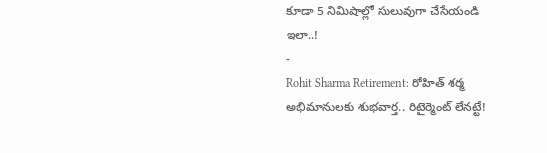కూడా 5 నిమిషాల్లో సులువుగా చేసేయండి ఇలా..!
-
Rohit Sharma Retirement: రోహిత్ శర్మ అభిమానులకు శుభవార్త.. రిటైర్మెంట్ లేనట్టే!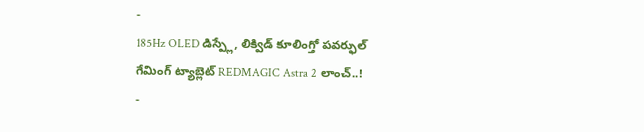-
185Hz OLED డిస్ప్లే, లిక్విడ్ కూలింగ్తో పవర్ఫుల్ గేమింగ్ ట్యాబ్లెట్ REDMAGIC Astra 2 లాంచ్..!
-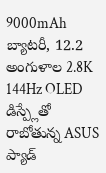9000mAh బ్యాటరీ, 12.2 అంగుళాల 2.8K 144Hz OLED డిస్ప్లేతో రాబోతున్న ASUS ప్యాడ్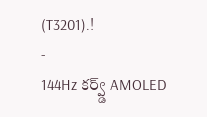(T3201).!
-
144Hz కర్వ్డ్ AMOLED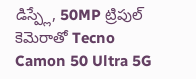డిస్ప్లే, 50MP ట్రిపుల్ కెమెరాతో Tecno Camon 50 Ultra 5G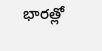భారత్లో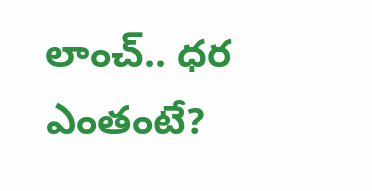లాంచ్.. ధర ఎంతంటే?